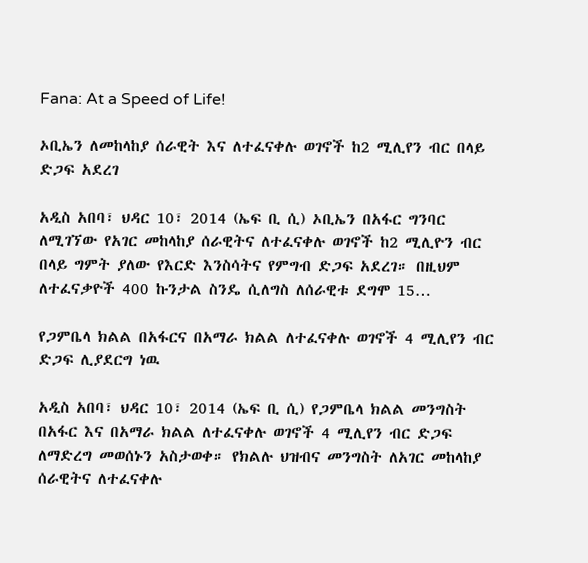Fana: At a Speed of Life!

ኦቢኤን ለመከላከያ ሰራዊት እና ለተፈናቀሉ ወገኖች ከ2 ሚሊየን ብር በላይ ድጋፍ አደረገ

አዲስ አበባ፣ ህዳር 10፣ 2014 (ኤፍ ቢ ሲ) ኦቢኤን በአፋር ግንባር ለሚገኘው የአገር መከላከያ ሰራዊትና ለተፈናቀሉ ወገኖች ከ2 ሚሊዮን ብር በላይ ግምት ያለው የእርድ እንስሳትና የምግብ ድጋፍ አደረገ። በዚህም ለተፈናቃዮች 400 ኩንታል ስንዴ ሲለግስ ለሰራዊቱ ደግሞ 15…

የጋምቤላ ክልል በአፋርና በአማራ ክልል ለተፈናቀሉ ወገኖች 4 ሚሊየን ብር ድጋፍ ሊያደርግ ነዉ

አዲስ አበባ፣ ህዳር 10፣ 2014 (ኤፍ ቢ ሲ) የጋምቤላ ክልል መንግስት በአፋር እና በአማራ ክልል ለተፈናቀሉ ወገኖች 4 ሚሊየን ብር ድጋፍ ለማድረግ መወሰኑን አስታወቀ። የክልሉ ህዝብና መንግስት ለአገር መከላከያ ሰራዊትና ለተፈናቀሉ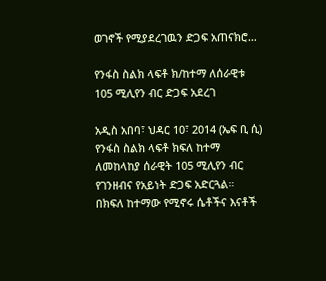ወገኖች የሚያደረገዉን ድጋፍ አጠናክሮ…

የንፋስ ስልክ ላፍቶ ክ/ከተማ ለሰራዊቱ 105 ሚሊየን ብር ድጋፍ አደረገ

አዲስ አበባ፣ ህዳር 10፣ 2014 (ኤፍ ቢ ሲ) የንፋስ ስልክ ላፍቶ ክፍለ ከተማ ለመከላከያ ሰራዊት 105 ሚሊየን ብር የገንዘብና የአይነት ድጋፍ አድርጓል።   በክፍለ ከተማው የሚኖሩ ሴቶችና እናቶች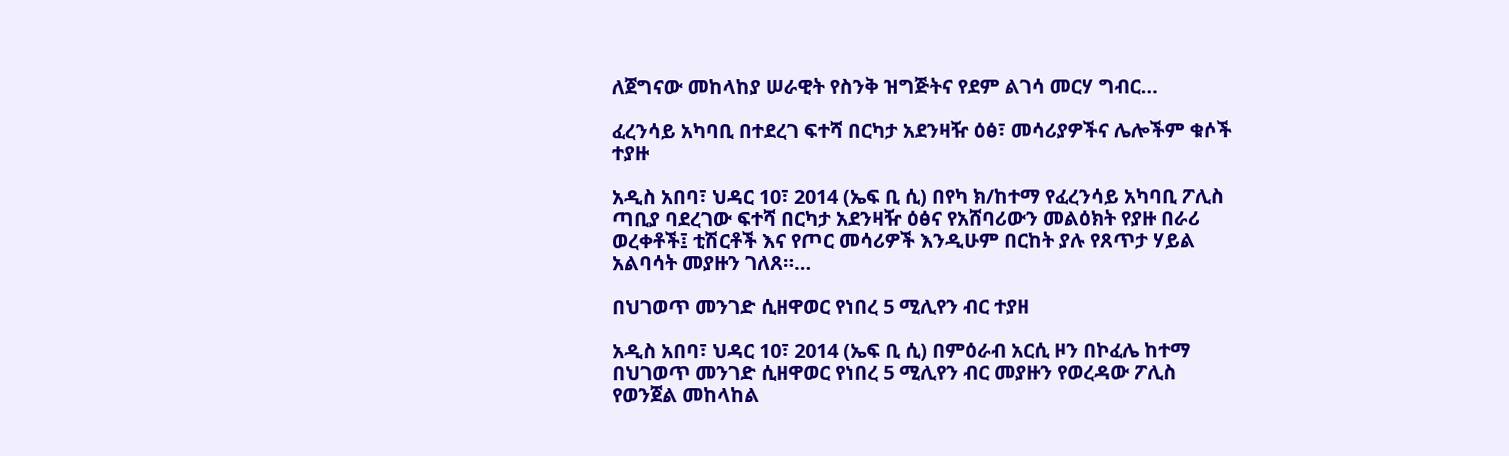ለጀግናው መከላከያ ሠራዊት የስንቅ ዝግጅትና የደም ልገሳ መርሃ ግብር…

ፈረንሳይ አካባቢ በተደረገ ፍተሻ በርካታ አደንዛዥ ዕፅ፣ መሳሪያዎችና ሌሎችም ቁሶች ተያዙ

አዲስ አበባ፣ ህዳር 10፣ 2014 (ኤፍ ቢ ሲ) በየካ ክ/ከተማ የፈረንሳይ አካባቢ ፖሊስ ጣቢያ ባደረገው ፍተሻ በርካታ አደንዛዥ ዕፅና የአሸባሪውን መልዕክት የያዙ በራሪ ወረቀቶች፤ ቲሽርቶች እና የጦር መሳሪዎች እንዲሁም በርከት ያሉ የጸጥታ ሃይል አልባሳት መያዙን ገለጸ።…

በህገወጥ መንገድ ሲዘዋወር የነበረ 5 ሚሊየን ብር ተያዘ

አዲስ አበባ፣ ህዳር 10፣ 2014 (ኤፍ ቢ ሲ) በምዕራብ አርሲ ዞን በኮፈሌ ከተማ በህገወጥ መንገድ ሲዘዋወር የነበረ 5 ሚሊየን ብር መያዙን የወረዳው ፖሊስ የወንጀል መከላከል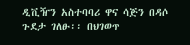ዲቪዥን አስተባባሪ ዋና ሳጅን በዳሶ ጉደታ ገለፁ፡፡ በህገወጥ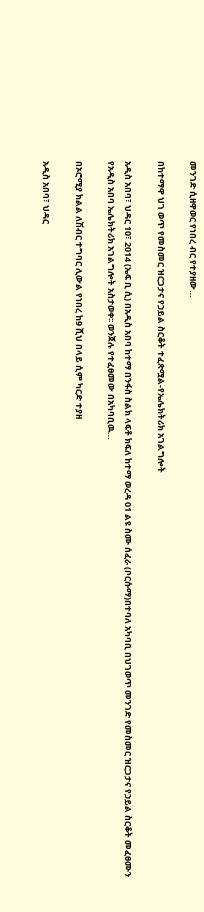መንገድ ሲዘዋወር የነበረ ብር የተያዘው…

በከተማዋ ህገ ወጥ የመስመር ዝርጋታና የኃይል ስርቆት ተፈጽሟል-የኤሌክትሪክ አገልግሎት

አዲስ አበባ፣ ህዳር 10፣ 2014 (ኤፍ ቢ ሲ) በአዲስ አበባ ከተማ በንፋስ ስልክ ላፍቶ ክፍለ ከተማ ወረዳ 01 ልዩ ስሙ ሰፈራ (ቦርሱማ)በተባለ አካባቢ በህገወጥ መንገድ የመስመር ዝርጋታና የኃይል ስርቆት መፈፀሙን የአዲስ አበባ ኤሌክትሪክ አገልግሎት አስታወቀ፡፡ ወንጀሉ የተፈፀመው በአካባቢዉ…

በኦሮሚያ ክልል ለሽብር ተግባር ሊውል የነበረ ከ9 ሺህ በላይ ሲም ካርድ ተያዘ

አዲስ አበባ፣ ህዳር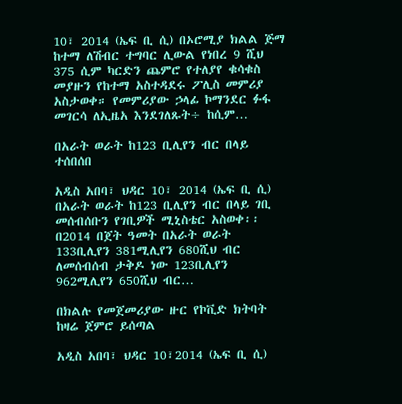10፣ 2014 (ኤፍ ቢ ሲ) በኦሮሚያ ክልል ጅማ ከተማ ለሽብር ተግባር ሊውል የነበረ 9 ሺህ 375 ሲም ካርድን ጨምሮ የተለያየ ቁሳቁስ መያዙን የከተማ አስተዳደሩ ፖሊስ መምሪያ አስታወቀ። የመምሪያው ኃላፊ ኮማንደር ፉፋ መገርሳ ለኢዜአ እንደገለጹት÷ ከሲም…

በአራት ወራት ከ123 ቢሊየን ብር በላይ ተሰበሰበ

አዲስ አበባ፣ ህዳር 10፣ 2014 (ኤፍ ቢ ሲ) በአራት ወራት ከ123 ቢሊየን ብር በላይ ገቢ መሰብሰቡን የገቢዎች ሚኒስቴር አስወቀ፡፡ በ2014 በጀት ዓመት በአራት ወራት 133ቢሊየን 381ሚሊየን 680ሺህ ብር ለመሰብሰብ ታቅዶ ነው 123ቢሊየን 962ሚሊየን 650ሺህ ብር…

በክልሉ የመጀመሪያው ዙር የኮቪድ ክትባት ከዛሬ ጀምሮ ይሰጣል

አዲስ አበባ፣ ህዳር 10፣2014 (ኤፍ ቢ ሲ)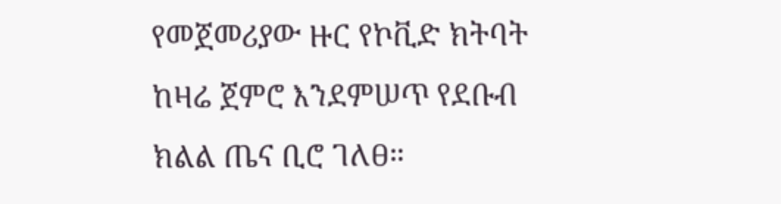የመጀመሪያው ዙር የኮቪድ ክትባት ከዛሬ ጀምሮ እንደምሠጥ የደቡብ ክልል ጤና ቢሮ ገለፀ።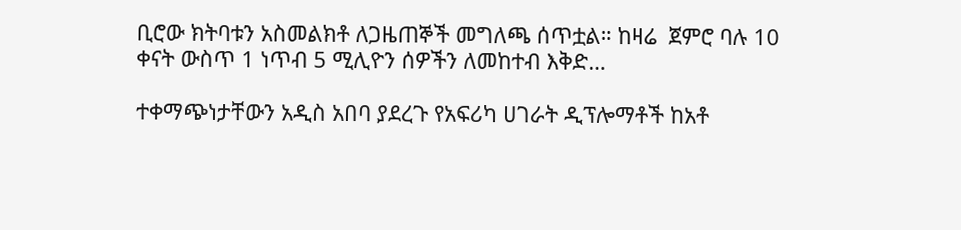ቢሮው ክትባቱን አስመልክቶ ለጋዜጠኞች መግለጫ ሰጥቷል። ከዛሬ  ጀምሮ ባሉ 10 ቀናት ውስጥ 1 ነጥብ 5 ሚሊዮን ሰዎችን ለመከተብ እቅድ…

ተቀማጭነታቸውን አዲስ አበባ ያደረጉ የአፍሪካ ሀገራት ዲፕሎማቶች ከአቶ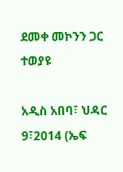ደመቀ መኮንን ጋር ተወያዩ

አዲስ አበባ፣ ህዳር 9፣2014 (ኤፍ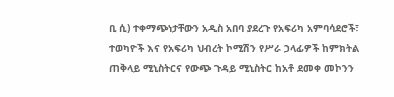ቢ ሲ) ተቀማጭነታቸውን አዲስ አበባ ያደረጉ የአፍሪካ አምባሳደሮች፣ ተወካዮች እና የአፍሪካ ህብረት ኮሚሽን የሥራ ኃላፊዎች ከምክትል ጠቅላይ ሚኒስትርና የውጭ ጉዳይ ሚኒስትር ከአቶ ደመቀ መኮንን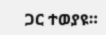ጋር ተወያዩ።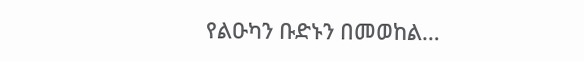የልዑካን ቡድኑን በመወከል…